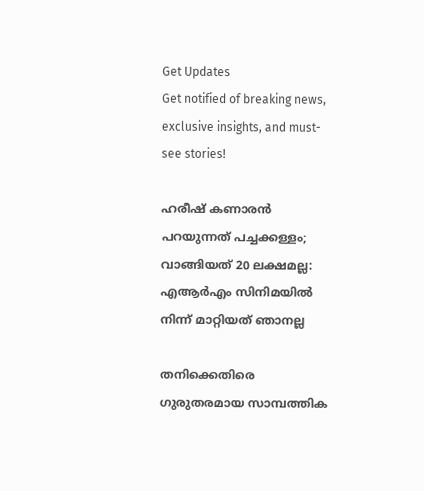Get Updates
Get notified of breaking news, exclusive insights, and must-see stories!

ഹരീഷ് കണാരന്‍ പറയുന്നത് പച്ചക്കള്ളം; വാങ്ങിയത് 20 ലക്ഷമല്ല: എആര്‍എം സിനിമയില്‍ നിന്ന് മാറ്റിയത് ഞാനല്ല

തനിക്കെതിരെ ഗുരുതരമായ സാമ്പത്തിക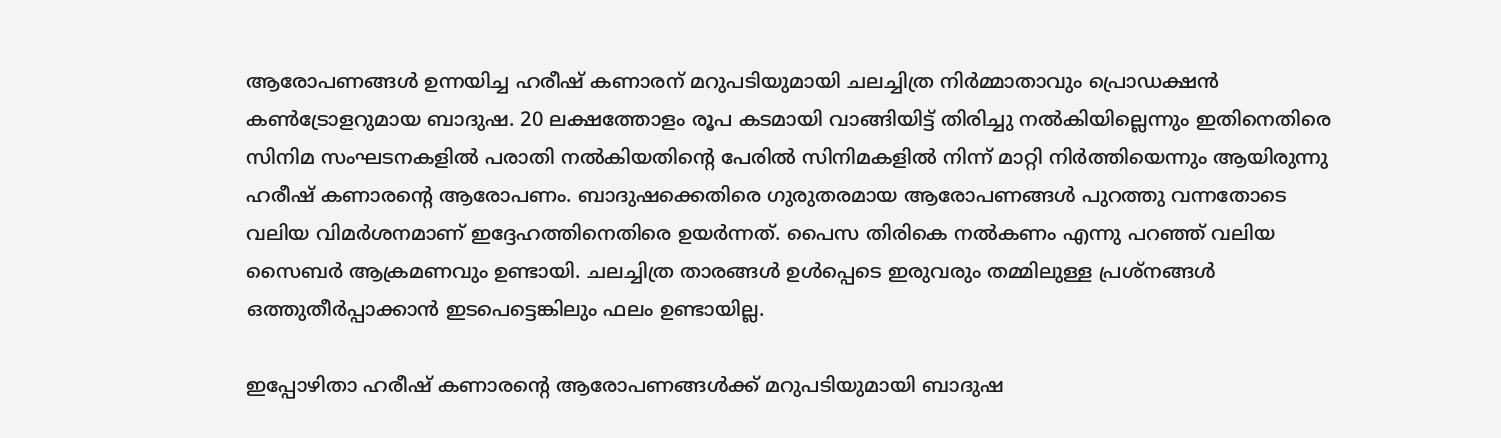ആരോപണങ്ങള്‍ ഉന്നയിച്ച ഹരീഷ് കണാരന് മറുപടിയുമായി ചലച്ചിത്ര നിര്‍മ്മാതാവും പ്രൊഡക്ഷന്‍ കണ്‍ട്രോളറുമായ ബാദുഷ. 20 ലക്ഷത്തോളം രൂപ കടമായി വാങ്ങിയിട്ട് തിരിച്ചു നല്‍കിയില്ലെന്നും ഇതിനെതിരെ സിനിമ സംഘടനകളില്‍ പരാതി നല്‍കിയതിന്റെ പേരില്‍ സിനിമകളില്‍ നിന്ന് മാറ്റി നിര്‍ത്തിയെന്നും ആയിരുന്നു ഹരീഷ് കണാരന്റെ ആരോപണം. ബാദുഷക്കെതിരെ ഗുരുതരമായ ആരോപണങ്ങള്‍ പുറത്തു വന്നതോടെ വലിയ വിമര്‍ശനമാണ് ഇദ്ദേഹത്തിനെതിരെ ഉയര്‍ന്നത്. പൈസ തിരികെ നല്‍കണം എന്നു പറഞ്ഞ് വലിയ സൈബര്‍ ആക്രമണവും ഉണ്ടായി. ചലച്ചിത്ര താരങ്ങള്‍ ഉള്‍പ്പെടെ ഇരുവരും തമ്മിലുള്ള പ്രശ്‌നങ്ങള്‍ ഒത്തുതീര്‍പ്പാക്കാന്‍ ഇടപെട്ടെങ്കിലും ഫലം ഉണ്ടായില്ല.

ഇപ്പോഴിതാ ഹരീഷ് കണാരന്റെ ആരോപണങ്ങള്‍ക്ക് മറുപടിയുമായി ബാദുഷ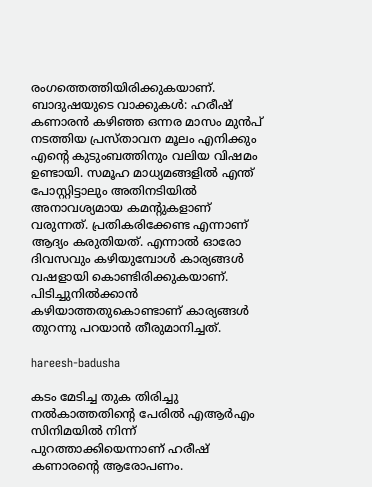രംഗത്തെത്തിയിരിക്കുകയാണ്. ബാദുഷയുടെ വാക്കുകള്‍: ഹരീഷ് കണാരന്‍ കഴിഞ്ഞ ഒന്നര മാസം മുന്‍പ് നടത്തിയ പ്രസ്താവന മൂലം എനിക്കും എന്റെ കുടുംബത്തിനും വലിയ വിഷമം ഉണ്ടായി. സമൂഹ മാധ്യമങ്ങളില്‍ എന്ത് പോസ്റ്റിട്ടാലും അതിനടിയില്‍ അനാവശ്യമായ കമന്റുകളാണ് വരുന്നത്. പ്രതികരിക്കേണ്ട എന്നാണ് ആദ്യം കരുതിയത്. എന്നാല്‍ ഓരോ ദിവസവും കഴിയുമ്പോള്‍ കാര്യങ്ങള്‍ വഷളായി കൊണ്ടിരിക്കുകയാണ്. പിടിച്ചുനില്‍ക്കാന്‍ കഴിയാത്തതുകൊണ്ടാണ് കാര്യങ്ങള്‍ തുറന്നു പറയാന്‍ തീരുമാനിച്ചത്.

hareesh-badusha

കടം മേടിച്ച തുക തിരിച്ചു നല്‍കാത്തതിന്റെ പേരില്‍ എആര്‍എം സിനിമയില്‍ നിന്ന് പുറത്താക്കിയെന്നാണ് ഹരീഷ് കണാരന്റെ ആരോപണം.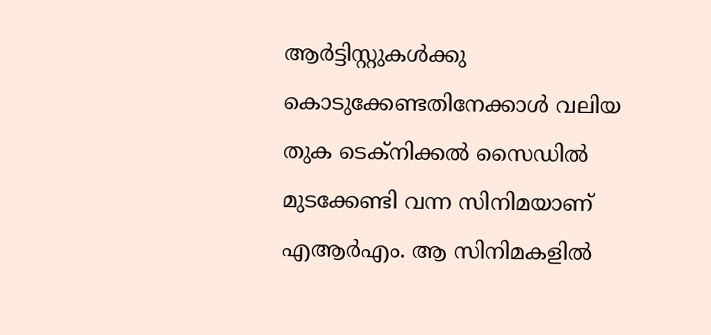ആര്‍ട്ടിസ്റ്റുകള്‍ക്കു കൊടുക്കേണ്ടതിനേക്കാള്‍ വലിയ തുക ടെക്‌നിക്കല്‍ സൈഡില്‍ മുടക്കേണ്ടി വന്ന സിനിമയാണ് എആര്‍എം. ആ സിനിമകളില്‍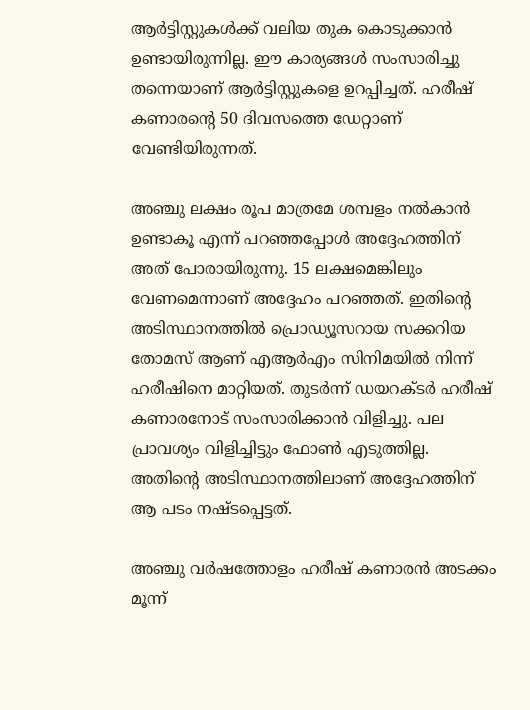ആര്‍ട്ടിസ്റ്റുകള്‍ക്ക് വലിയ തുക കൊടുക്കാന്‍ ഉണ്ടായിരുന്നില്ല. ഈ കാര്യങ്ങള്‍ സംസാരിച്ചു തന്നെയാണ് ആര്‍ട്ടിസ്റ്റുകളെ ഉറപ്പിച്ചത്. ഹരീഷ് കണാരന്റെ 50 ദിവസത്തെ ഡേറ്റാണ് വേണ്ടിയിരുന്നത്.

അഞ്ചു ലക്ഷം രൂപ മാത്രമേ ശമ്പളം നല്‍കാന്‍ ഉണ്ടാകൂ എന്ന് പറഞ്ഞപ്പോള്‍ അദ്ദേഹത്തിന് അത് പോരായിരുന്നു. 15 ലക്ഷമെങ്കിലും വേണമെന്നാണ് അദ്ദേഹം പറഞ്ഞത്. ഇതിന്റെ അടിസ്ഥാനത്തില്‍ പ്രൊഡ്യൂസറായ സക്കറിയ തോമസ് ആണ് എആര്‍എം സിനിമയില്‍ നിന്ന് ഹരീഷിനെ മാറ്റിയത്. തുടര്‍ന്ന് ഡയറക്ടര്‍ ഹരീഷ് കണാരനോട് സംസാരിക്കാന്‍ വിളിച്ചു. പല പ്രാവശ്യം വിളിച്ചിട്ടും ഫോണ്‍ എടുത്തില്ല. അതിന്റെ അടിസ്ഥാനത്തിലാണ് അദ്ദേഹത്തിന് ആ പടം നഷ്ടപ്പെട്ടത്.

അഞ്ചു വര്‍ഷത്തോളം ഹരീഷ് കണാരന്‍ അടക്കം മൂന്ന്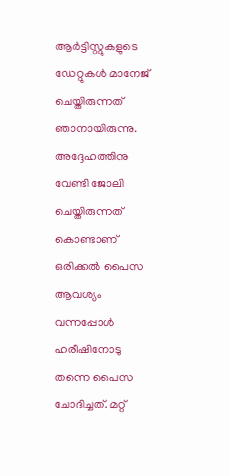ആര്‍ട്ടിസ്റ്റുകളുടെ ഡേറ്റുകള്‍ മാനേജ് ചെയ്തിരുന്നത് ഞാനായിരുന്നു. അദ്ദേഹത്തിനു വേണ്ടി ജോലി ചെയ്തിരുന്നത് കൊണ്ടാണ് ഒരിക്കല്‍ പൈസ ആവശ്യം വന്നപ്പോള്‍ ഹരീഷിനോടു തന്നെ പൈസ ചോദിച്ചത്. മറ്റ്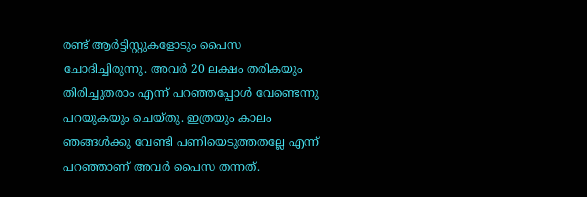രണ്ട് ആര്‍ട്ടിസ്റ്റുകളോടും പൈസ ചോദിച്ചിരുന്നു. അവര്‍ 20 ലക്ഷം തരികയും തിരിച്ചുതരാം എന്ന് പറഞ്ഞപ്പോള്‍ വേണ്ടെന്നു പറയുകയും ചെയ്തു. ഇത്രയും കാലം ഞങ്ങള്‍ക്കു വേണ്ടി പണിയെടുത്തതല്ലേ എന്ന് പറഞ്ഞാണ് അവര്‍ പൈസ തന്നത്.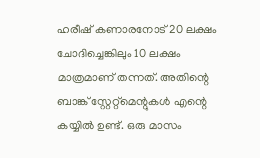ഹരീഷ് കണാരനോട് 20 ലക്ഷം ചോദിച്ചെങ്കിലും 10 ലക്ഷം മാത്രമാണ് തന്നത്. അതിന്റെ ബാങ്ക് സ്റ്റേറ്റ്‌മെന്റുകള്‍ എന്റെ കയ്യില്‍ ഉണ്ട്. ഒരു മാസം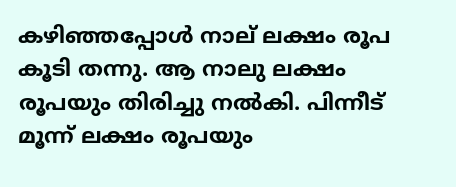കഴിഞ്ഞപ്പോള്‍ നാല് ലക്ഷം രൂപ കൂടി തന്നു. ആ നാലു ലക്ഷം രൂപയും തിരിച്ചു നല്‍കി. പിന്നീട് മൂന്ന് ലക്ഷം രൂപയും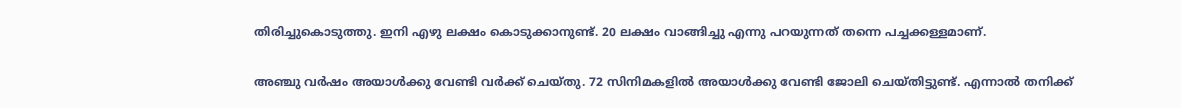തിരിച്ചുകൊടുത്തു. ഇനി എഴു ലക്ഷം കൊടുക്കാനുണ്ട്. 20 ലക്ഷം വാങ്ങിച്ചു എന്നു പറയുന്നത് തന്നെ പച്ചക്കള്ളമാണ്.

അഞ്ചു വര്‍ഷം അയാള്‍ക്കു വേണ്ടി വര്‍ക്ക് ചെയ്തു. 72 സിനിമകളില്‍ അയാള്‍ക്കു വേണ്ടി ജോലി ചെയ്തിട്ടുണ്ട്. എന്നാല്‍ തനിക്ക്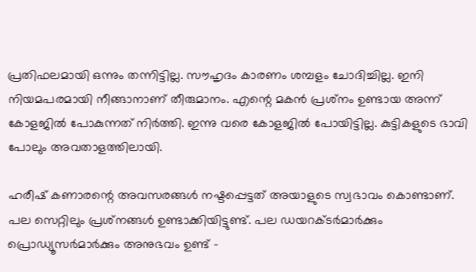പ്രതിഫലമായി ഒന്നും തന്നിട്ടില്ല. സൗഹൃദം കാരണം ശമ്പളം ചോദിച്ചില്ല. ഇനി നിയമപരമായി നീങ്ങാനാണ് തീരുമാനം. എന്റെ മകന്‍ പ്രശ്‌നം ഉണ്ടായ അന്ന് കോളജില്‍ പോകുന്നത് നിര്‍ത്തി. ഇന്നു വരെ കോളജില്‍ പോയിട്ടില്ല. കുട്ടികളുടെ ഭാവി പോലും അവതാളത്തിലായി.

ഹരീഷ് കണാരന്റെ അവസരങ്ങള്‍ നഷ്ടപ്പെട്ടത് അയാളുടെ സ്വഭാവം കൊണ്ടാണ്. പല സെറ്റിലും പ്രശ്‌നങ്ങള്‍ ഉണ്ടാക്കിയിട്ടുണ്ട്. പല ഡയറക്ടര്‍മാര്‍ക്കും പ്രൊഡ്യൂസര്‍മാര്‍ക്കും അനുഭവം ഉണ്ട് -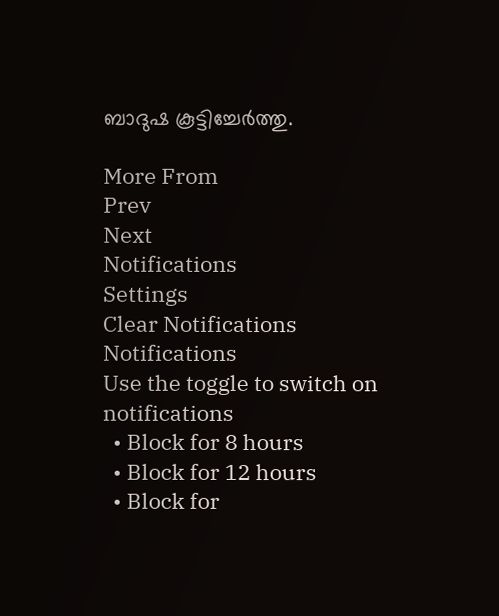ബാദുഷ കൂട്ടിച്ചേര്‍ത്തു.

More From
Prev
Next
Notifications
Settings
Clear Notifications
Notifications
Use the toggle to switch on notifications
  • Block for 8 hours
  • Block for 12 hours
  • Block for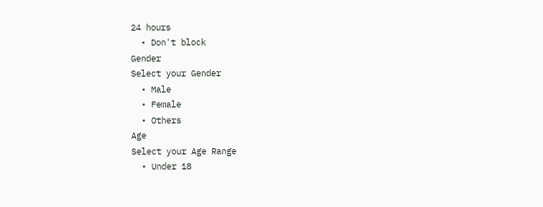24 hours
  • Don't block
Gender
Select your Gender
  • Male
  • Female
  • Others
Age
Select your Age Range
  • Under 18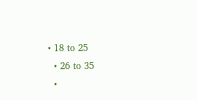• 18 to 25
  • 26 to 35
  •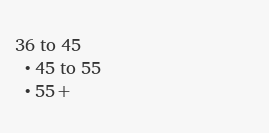36 to 45
  • 45 to 55
  • 55+